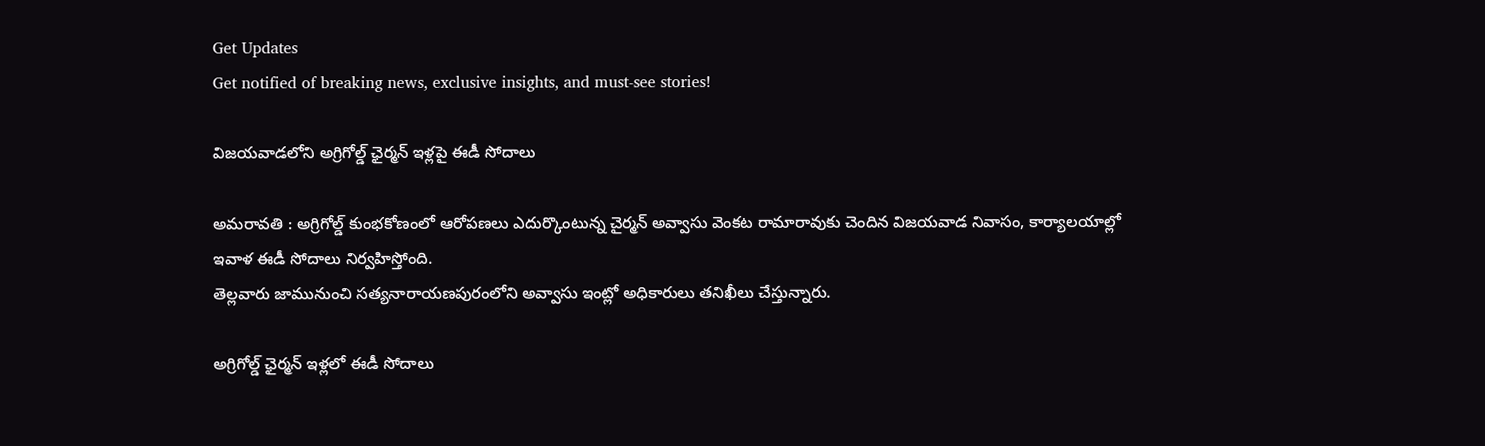Get Updates
Get notified of breaking news, exclusive insights, and must-see stories!

విజయవాడలోని అగ్రిగోల్డ్ ఛైర్మన్ ఇళ్లపై ఈడీ సోదాలు

అమరావతి : అగ్రిగోల్డ్ కుంభకోణంలో ఆరోపణలు ఎదుర్కొంటున్న చైర్మన్ అవ్వాసు వెంకట రామారావుకు చెందిన విజయవాడ నివాసం, కార్యాలయాల్లో ఇవాళ ఈడీ సోదాలు నిర్వహిస్తోంది.
తెల్లవారు జామునుంచి సత్యనారాయణపురంలోని అవ్వాసు ఇంట్లో అధికారులు తనిఖీలు చేస్తున్నారు.

అగ్రిగోల్డ్ ఛైర్మన్ ఇళ్లలో ఈడీ సోదాలు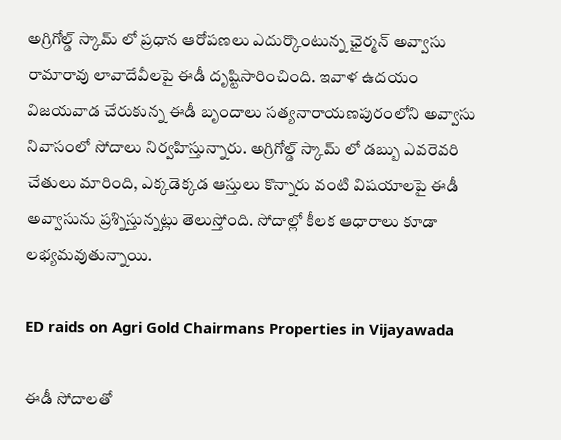అగ్రిగోల్డ్ స్కామ్ లో ప్రధాన ఆరోపణలు ఎదుర్కొంటున్న ఛైర్మన్ అవ్వాసు రామారావు లావాదేవీలపై ఈడీ దృష్టిసారించింది. ఇవాళ ఉదయం విజయవాడ చేరుకున్న ఈడీ బృందాలు సత్యనారాయణపురంలోని అవ్వాసు నివాసంలో సోదాలు నిర్వహిస్తున్నారు. అగ్రిగోల్డ్ స్కామ్ లో డబ్బు ఎవరెవరి చేతులు మారింది, ఎక్కడెక్కడ ఆస్తులు కొన్నారు వంటి విషయాలపై ఈడీ అవ్వాసును ప్రశ్నిస్తున్నట్లు తెలుస్తోంది. సోదాల్లో కీలక ఆధారాలు కూడా లభ్యమవుతున్నాయి.

ED raids on Agri Gold Chairmans Properties in Vijayawada

ఈడీ సోదాలతో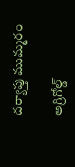దర్యాప్తు ముమ్మరం

అగ్రిగోల్డ్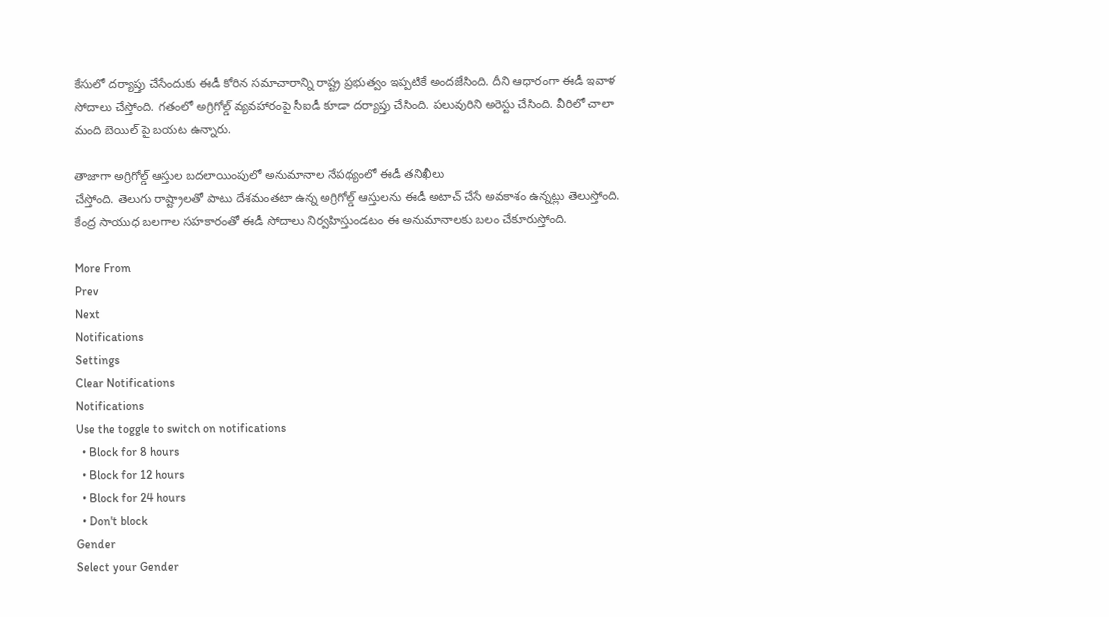కేసులో దర్యాప్తు చేసేందుకు ఈడీ కోరిన సమాచారాన్ని రాష్ట్ర ప్రభుత్వం ఇప్పటికే అందజేసింది. దీని ఆధారంగా ఈడీ ఇవాళ సోదాలు చేస్తోంది. గతంలో అగ్రిగోల్డ్ వ్యవహారంపై సీఐడీ కూడా దర్యాప్తు చేసింది. పలువురిని అరెస్టు చేసింది. వీరిలో చాలా మంది బెయిల్ పై బయట ఉన్నారు.

తాజాగా అగ్రిగోల్డ్ ఆస్తుల బదలాయింపులో అనుమానాల నేపథ్యంలో ఈడీ తనిఖీలు
చేస్తోంది. తెలుగు రాష్ట్రాలతో పాటు దేశమంతటా ఉన్న అగ్రిగోల్డ్ ఆస్తులను ఈడీ అటాచ్ చేసే అవకాశం ఉన్నట్లు తెలుస్తోంది. కేంద్ర సాయుధ బలగాల సహకారంతో ఈడీ సోదాలు నిర్వహిస్తుండటం ఈ అనుమానాలకు బలం చేకూరుస్తోంది.

More From
Prev
Next
Notifications
Settings
Clear Notifications
Notifications
Use the toggle to switch on notifications
  • Block for 8 hours
  • Block for 12 hours
  • Block for 24 hours
  • Don't block
Gender
Select your Gender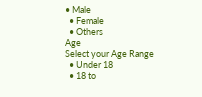• Male
  • Female
  • Others
Age
Select your Age Range
  • Under 18
  • 18 to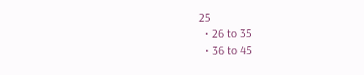25
  • 26 to 35
  • 36 to 45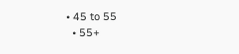• 45 to 55
  • 55+